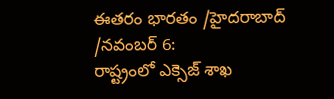ఈతరం భారతం /హైదరాబాద్ /నవంబర్ 6:
రాష్ట్రంలో ఎక్సెజ్ శాఖ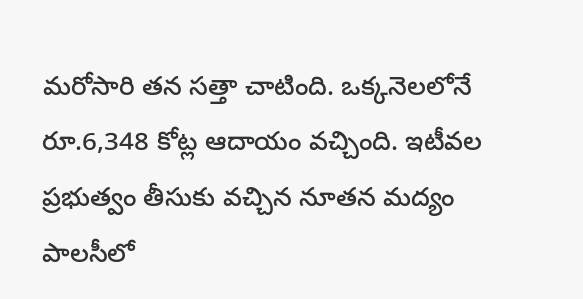మరోసారి తన సత్తా చాటింది. ఒక్కనెలలోనే రూ.6,348 కోట్ల ఆదాయం వచ్చింది. ఇటీవల ప్రభుత్వం తీసుకు వచ్చిన నూతన మద్యం పాలసీలో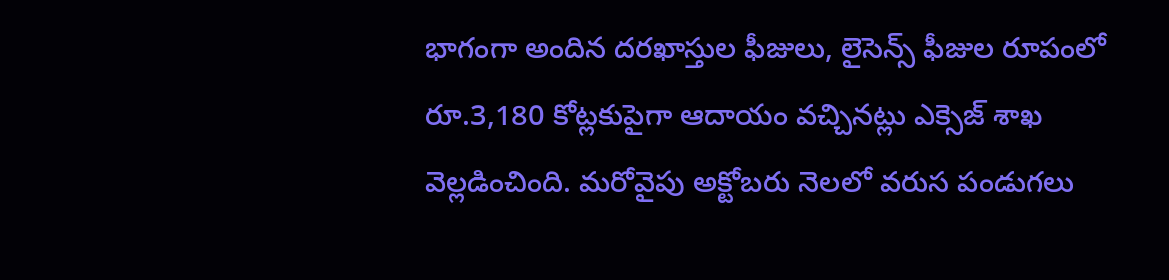భాగంగా అందిన దరఖాస్తుల ఫీజులు, లైసెన్స్ ఫీజుల రూపంలో రూ.3,180 కోట్లకుపైగా ఆదాయం వచ్చినట్లు ఎక్సెజ్ శాఖ వెల్లడించింది. మరోవైపు అక్టోబరు నెలలో వరుస పండుగలు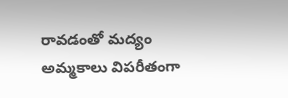రావడంతో మద్యం అమ్మకాలు విపరీతంగా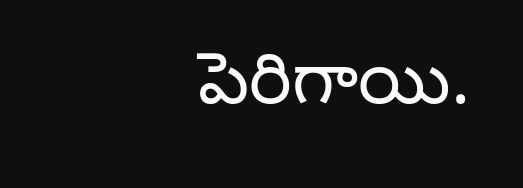పెరిగాయి.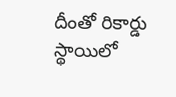దీంతో రికార్డు స్థాయిలో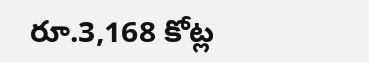రూ.3,168 కోట్ల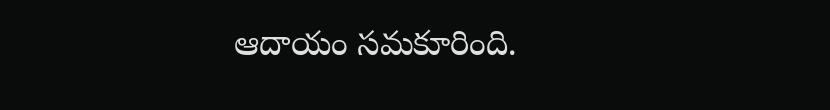ఆదాయం సమకూరింది.